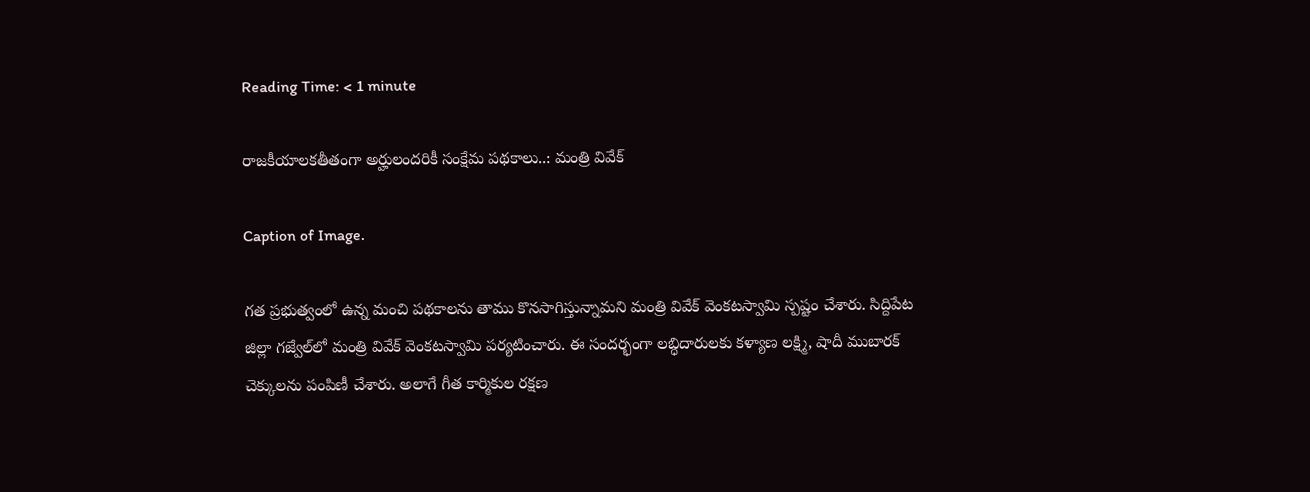Reading Time: < 1 minute

రాజకీయాలకతీతంగా అర్హులందరికీ సంక్షేమ పథకాలు..: మంత్రి వివేక్

Caption of Image.

గత ప్రభుత్వంలో ఉన్న మంచి పథకాలను తాము కొనసాగిస్తున్నామని మంత్రి వివేక్ వెంకటస్వామి స్పష్టం చేశారు. సిద్దిపేట జిల్లా గజ్వేల్‌లో మంత్రి వివేక్ వెంకటస్వామి పర్యటించారు. ఈ సందర్భంగా లబ్ధిదారులకు కళ్యాణ లక్ష్మి, షాదీ ముబారక్ చెక్కులను పంపిణీ చేశారు. అలాగే గీత కార్మికుల రక్షణ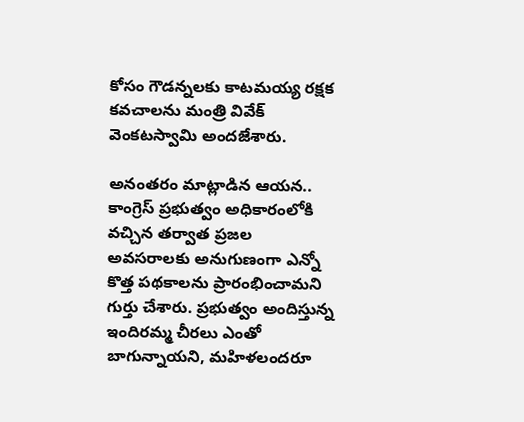కోసం గౌడన్నలకు కాటమయ్య రక్షక కవచాలను మంత్రి వివేక్ వెంకటస్వామి అందజేశారు.

అనంతరం మాట్లాడిన ఆయన.. కాంగ్రెస్ ప్రభుత్వం అధికారంలోకి వచ్చిన తర్వాత ప్రజల అవసరాలకు అనుగుణంగా ఎన్నో కొత్త పథకాలను ప్రారంభించామని గుర్తు చేశారు. ప్రభుత్వం అందిస్తున్న ఇందిరమ్మ చీరలు ఎంతో బాగున్నాయని, మహిళలందరూ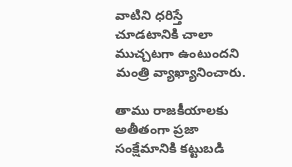వాటిని ధరిస్తే చూడటానికి చాలా ముచ్చటగా ఉంటుందని మంత్రి వ్యాఖ్యానించారు.

తాము రాజకీయాలకు అతీతంగా ప్రజా సంక్షేమానికి కట్టుబడి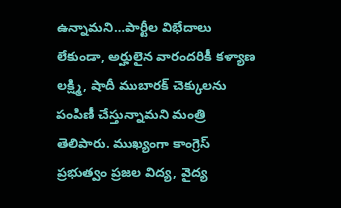ఉన్నామని…పార్టీల విభేదాలు లేకుండా, అర్హులైన వారందరికీ కళ్యాణ లక్ష్మి, షాదీ ముబారక్ చెక్కులను పంపిణీ చేస్తున్నామని మంత్రి తెలిపారు. ముఖ్యంగా కాంగ్రెస్ ప్రభుత్వం ప్రజల విద్య, వైద్య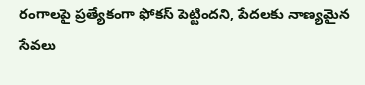రంగాలపై ప్రత్యేకంగా ఫోకస్ పెట్టిందని, పేదలకు నాణ్యమైన సేవలు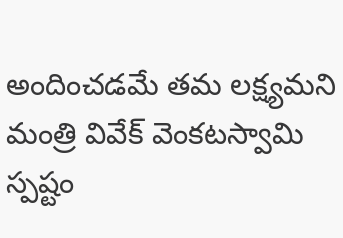అందించడమే తమ లక్ష్యమని మంత్రి వివేక్ వెంకటస్వామి స్పష్టం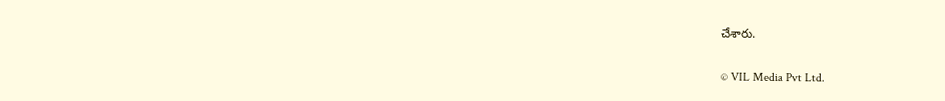చేశారు.

© VIL Media Pvt Ltd.